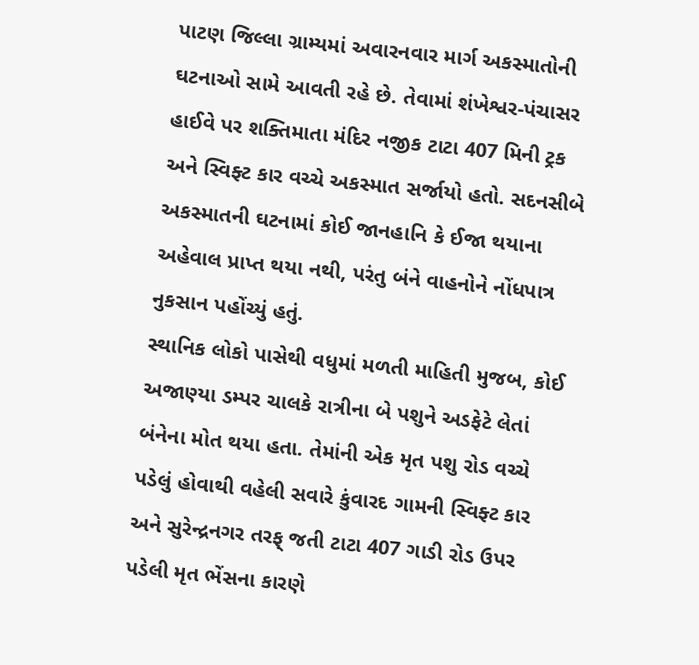પાટણ જિલ્લા ગ્રામ્યમાં અવારનવાર માર્ગ અકસ્માતોની ઘટનાઓ સામે આવતી રહે છે. તેવામાં શંખેશ્વર-પંચાસર હાઈવે પર શક્તિમાતા મંદિર નજીક ટાટા 407 મિની ટ્રક અને સ્વિફ્ટ કાર વચ્ચે અકસ્માત સર્જાયો હતો. સદનસીબે અકસ્માતની ઘટનામાં કોઈ જાનહાનિ કે ઈજા થયાના અહેવાલ પ્રાપ્ત થયા નથી, પરંતુ બંને વાહનોને નોંધપાત્ર નુકસાન પહોંચ્યું હતું.
સ્થાનિક લોકો પાસેથી વધુમાં મળતી માહિતી મુજબ, કોઈ અજાણ્યા ડમ્પર ચાલકે રાત્રીના બે પશુને અડફેટે લેતાં બંનેના મોત થયા હતા. તેમાંની એક મૃત પશુ રોડ વચ્ચે પડેલું હોવાથી વહેલી સવારે કુંવારદ ગામની સ્વિફ્ટ કાર અને સુરેન્દ્રનગર તરફ્ જતી ટાટા 407 ગાડી રોડ ઉપર પડેલી મૃત ભેંસના કારણે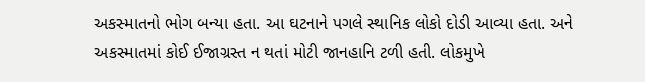અકસ્માતનો ભોગ બન્યા હતા. આ ઘટનાને પગલે સ્થાનિક લોકો દોડી આવ્યા હતા. અને અકસ્માતમાં કોઈ ઈજાગ્રસ્ત ન થતાં મોટી જાનહાનિ ટળી હતી. લોકમુખે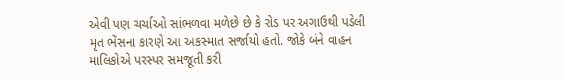એવી પણ ચર્ચાઓ સાંભળવા મળેછે છે કે રોડ પર અગાઉથી પડેલી મૃત ભેંસના કારણે આ અકસ્માત સર્જાયો હતો. જોકે બંને વાહન માલિકોએ પરસ્પર સમજૂતી કરી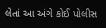લેતાં આ અંગે કોઈ પોલીસ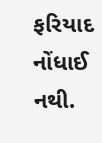ફરિયાદ નોંધાઈ નથી.